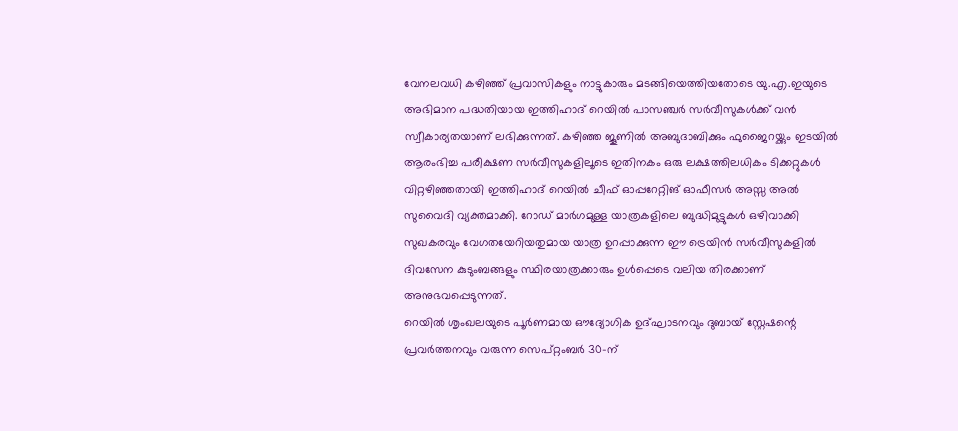വേനലവധി കഴിഞ്ഞ് പ്രവാസികളും നാട്ടുകാരും മടങ്ങിയെത്തിയതോടെ യു.എ.ഇയുടെ അഭിമാന പദ്ധതിയായ ഇത്തിഹാദ് റെയിൽ പാസഞ്ചർ സർവീസുകൾക്ക് വൻ സ്വീകാര്യതയാണ് ലഭിക്കുന്നത്. കഴിഞ്ഞ ജൂണിൽ അബുദാബിക്കും ഫുജൈറയ്ക്കും ഇടയിൽ ആരംഭിച്ച പരീക്ഷണ സർവീസുകളിലൂടെ ഇതിനകം ഒരു ലക്ഷത്തിലധികം ടിക്കറ്റുകൾ വിറ്റഴിഞ്ഞതായി ഇത്തിഹാദ് റെയിൽ ചീഫ് ഓപ്പറേറ്റിങ് ഓഫീസർ അസ്സ അൽ സുവൈദി വ്യക്തമാക്കി. റോഡ് മാർഗമുള്ള യാത്രകളിലെ ബുദ്ധിമുട്ടുകൾ ഒഴിവാക്കി സുഖകരവും വേഗതയേറിയതുമായ യാത്ര ഉറപ്പാക്കുന്ന ഈ ട്രെയിൻ സർവീസുകളിൽ ദിവസേന കുടുംബങ്ങളും സ്ഥിരയാത്രക്കാരും ഉൾപ്പെടെ വലിയ തിരക്കാണ് അനുഭവപ്പെടുന്നത്.
റെയിൽ ശൃംഖലയുടെ പൂർണമായ ഔദ്യോഗിക ഉദ്ഘാടനവും ദുബായ് സ്റ്റേഷന്റെ പ്രവർത്തനവും വരുന്ന സെപ്റ്റംബർ 30-ന്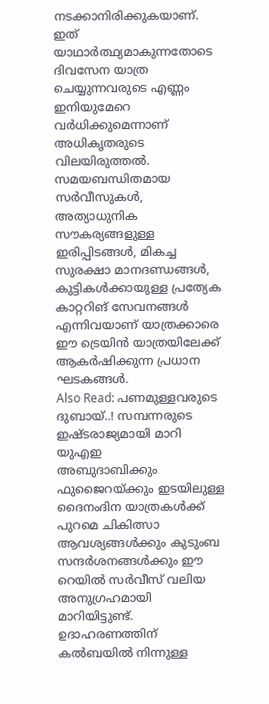നടക്കാനിരിക്കുകയാണ്. ഇത് യാഥാർത്ഥ്യമാകുന്നതോടെ ദിവസേന യാത്ര ചെയ്യുന്നവരുടെ എണ്ണം ഇനിയുമേറെ വർധിക്കുമെന്നാണ് അധികൃതരുടെ വിലയിരുത്തൽ. സമയബന്ധിതമായ സർവീസുകൾ, അത്യാധുനിക സൗകര്യങ്ങളുള്ള ഇരിപ്പിടങ്ങൾ, മികച്ച സുരക്ഷാ മാനദണ്ഡങ്ങൾ, കുട്ടികൾക്കായുള്ള പ്രത്യേക കാറ്ററിങ് സേവനങ്ങൾ എന്നിവയാണ് യാത്രക്കാരെ ഈ ട്രെയിൻ യാത്രയിലേക്ക് ആകർഷിക്കുന്ന പ്രധാന ഘടകങ്ങൾ.
Also Read: പണമുള്ളവരുടെ ദുബായ്..! സമ്പന്നരുടെ ഇഷ്ടരാജ്യമായി മാറി യുഎഇ
അബുദാബിക്കും ഫുജൈറയ്ക്കും ഇടയിലുള്ള ദൈനംദിന യാത്രകൾക്ക് പുറമെ ചികിത്സാ ആവശ്യങ്ങൾക്കും കുടുംബ സന്ദർശനങ്ങൾക്കും ഈ റെയിൽ സർവീസ് വലിയ അനുഗ്രഹമായി മാറിയിട്ടുണ്ട്. ഉദാഹരണത്തിന് കൽബയിൽ നിന്നുള്ള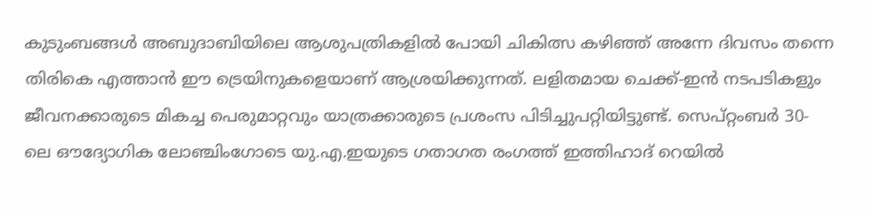കുടുംബങ്ങൾ അബുദാബിയിലെ ആശുപത്രികളിൽ പോയി ചികിത്സ കഴിഞ്ഞ് അന്നേ ദിവസം തന്നെ തിരികെ എത്താൻ ഈ ട്രെയിനുകളെയാണ് ആശ്രയിക്കുന്നത്. ലളിതമായ ചെക്ക്-ഇൻ നടപടികളും ജീവനക്കാരുടെ മികച്ച പെരുമാറ്റവും യാത്രക്കാരുടെ പ്രശംസ പിടിച്ചുപറ്റിയിട്ടുണ്ട്. സെപ്റ്റംബർ 30-ലെ ഔദ്യോഗിക ലോഞ്ചിംഗോടെ യു.എ.ഇയുടെ ഗതാഗത രംഗത്ത് ഇത്തിഹാദ് റെയിൽ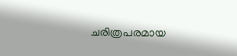ചരിത്രപരമായ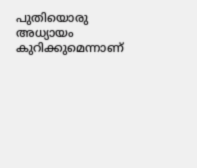പുതിയൊരു അധ്യായം കുറിക്കുമെന്നാണ്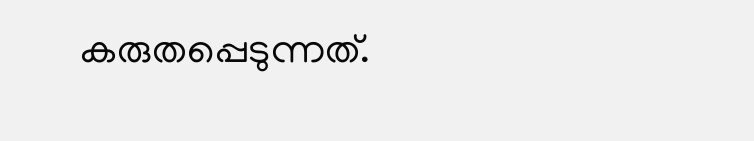കരുതപ്പെടുന്നത്.